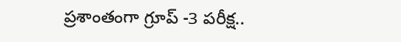ప్రశాంతంగా గ్రూప్ -3 పరీక్ష..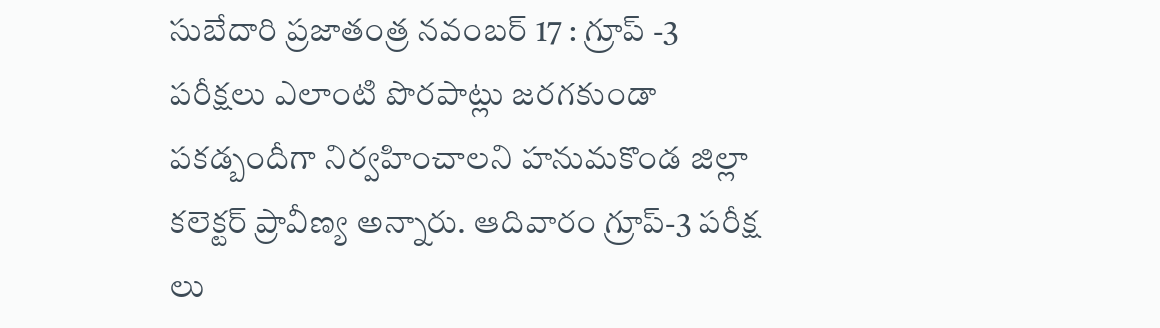సుబేదారి ప్రజాతంత్ర నవంబర్ 17 : గ్రూప్ -3 పరీక్షలు ఎలాంటి పొరపాట్లు జరగకుండా పకడ్బందీగా నిర్వహించాలని హనుమకొండ జిల్లా కలెక్టర్ ప్రావీణ్య అన్నారు. ఆదివారం గ్రూప్-3 పరీక్ష లు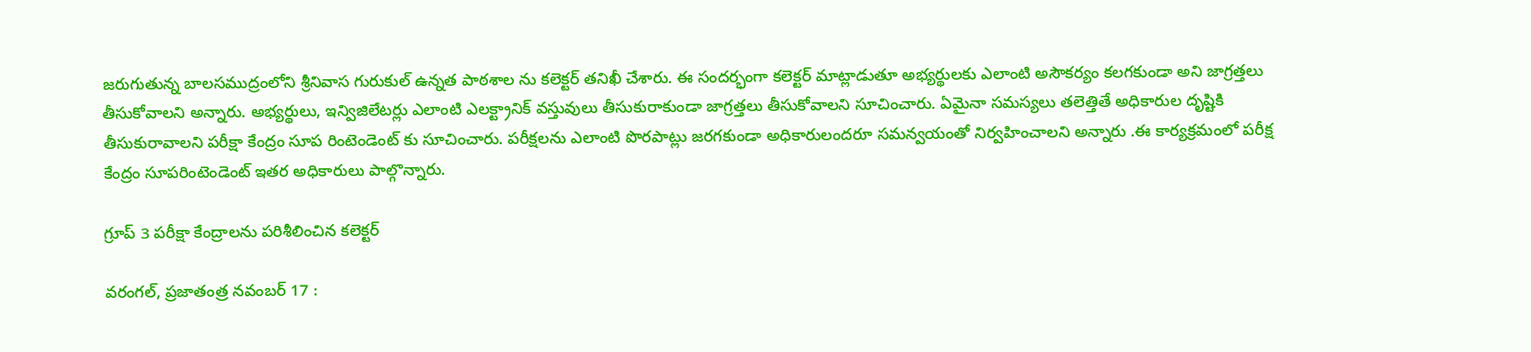జరుగుతున్న బాలసముద్రంలోని శ్రీనివాస గురుకుల్ ఉన్నత పాఠశాల ను కలెక్టర్ తనిఖీ చేశారు. ఈ సందర్భంగా కలెక్టర్ మాట్లాడుతూ అభ్యర్థులకు ఎలాంటి అసౌకర్యం కలగకుండా అని జాగ్రత్తలు తీసుకోవాలని అన్నారు. అభ్యర్థులు, ఇన్విజిలేటర్లు ఎలాంటి ఎలక్ట్రానిక్ వస్తువులు తీసుకురాకుండా జాగ్రత్తలు తీసుకోవాలని సూచించారు. ఏమైనా సమస్యలు తలెత్తితే అధికారుల దృష్టికి తీసుకురావాలని పరీక్షా కేంద్రం సూప రింటెండెంట్ కు సూచించారు. పరీక్షలను ఎలాంటి పొరపాట్లు జరగకుండా అధికారులందరూ సమన్వయంతో నిర్వహించాలని అన్నారు .ఈ కార్యక్రమంలో పరీక్ష కేంద్రం సూపరింటెండెంట్‌ ఇతర అధికారులు పాల్గొన్నారు.

గ్రూప్ 3 పరీక్షా కేంద్రాలను పరిశీలించిన కలెక్టర్

వరంగల్, ప్ర‌జాతంత్ర‌ నవంబర్ 17 :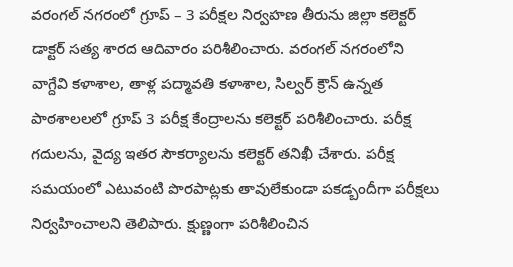వరంగల్ నగరంలో గ్రూప్ – 3 పరీక్షల నిర్వహణ తీరును జిల్లా కలెక్టర్ డాక్టర్ సత్య శారద ఆదివారం పరిశీలించారు. వరంగల్ నగరంలోని వాగ్దేవి కళాశాల, తాళ్ల పద్మావతి కళాశాల, సిల్వర్ క్రౌన్ ఉన్నత పాఠశాలలలో గ్రూప్ 3 పరీక్ష కేంద్రాలను కలెక్టర్ పరిశీలించారు. పరీక్ష గ‌దుల‌ను, వైద్య ఇతర సౌకర్యాలను కలెక్టర్ తనిఖీ చేశారు. పరీక్ష సమయంలో ఎటువంటి పొరపాట్లకు తావులేకుండా పకడ్బందీగా పరీక్షలు నిర్వహించాలని తెలిపారు. క్షుణ్ణంగా పరిశీలించిన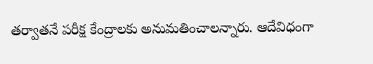తర్వాతనే పరీక్ష కేంద్రాలకు అనుమతించాలన్నారు. ఆదేవిధంగా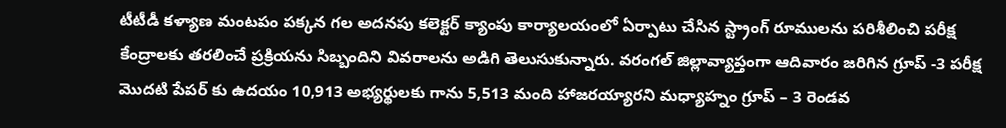టీటీడీ కళ్యాణ మంటపం పక్కన గల అదనపు కలెక్టర్ క్యాంపు కార్యాలయంలో ఏర్పాటు చేసిన స్ట్రాంగ్ రూములను పరిశీలించి పరీక్ష కేంద్రాలకు తరలించే ప్రక్రియను సిబ్బందిని వివరాలను అడిగి తెలుసుకున్నారు. వరంగల్ జిల్లావ్యాప్తంగా ఆదివారం జరిగిన గ్రూప్ -3 పరీక్ష మొదటి పేపర్ కు ఉదయం 10,913 అభ్యర్థులకు గాను 5,513 మంది హాజరయ్యార‌ని మధ్యాహ్నం గ్రూప్ – 3 రెండవ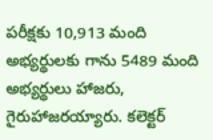పరీక్షకు 10,913 మంది అభ్యర్థులకు గాను 5489 మంది అభ్యర్థులు హాజరు, గైరుహాజర‌య్యారు. కలెక్టర్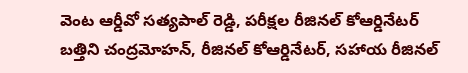వెంట ఆర్డీవో సత్యపాల్ రెడ్డి, పరీక్షల రీజినల్ కోఆర్డినేటర్ బత్తిని చంద్రమోహన్, రీజినల్ కోఆర్డినేటర్, సహాయ రీజినల్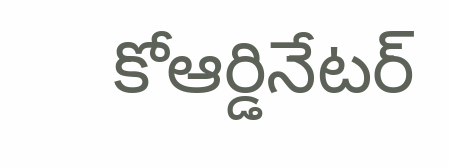కోఆర్డినేటర్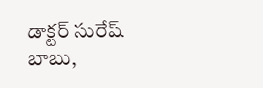డాక్టర్ సురేష్ బాబు,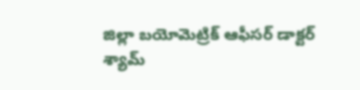జిల్లా బయోమెట్రిక్ ఆఫీసర్ డాక్టర్ శ్యామ్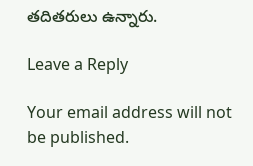తదితరులు ఉన్నారు.

Leave a Reply

Your email address will not be published.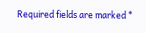Required fields are marked *